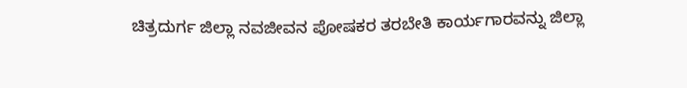ಚಿತ್ರದುರ್ಗ ಜಿಲ್ಲಾ ನವಜೀವನ ಪೋಷಕರ ತರಬೇತಿ ಕಾರ್ಯಗಾರವನ್ನು ಜಿಲ್ಲಾ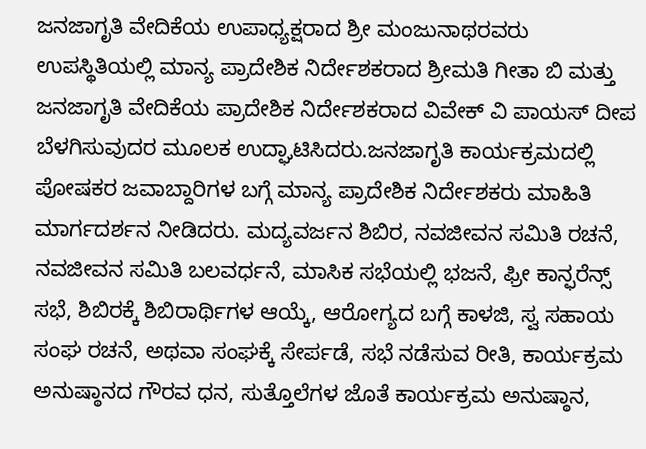ಜನಜಾಗೃತಿ ವೇದಿಕೆಯ ಉಪಾಧ್ಯಕ್ಷರಾದ ಶ್ರೀ ಮಂಜುನಾಥರವರು ಉಪಸ್ಥಿತಿಯಲ್ಲಿ ಮಾನ್ಯ ಪ್ರಾದೇಶಿಕ ನಿರ್ದೇಶಕರಾದ ಶ್ರೀಮತಿ ಗೀತಾ ಬಿ ಮತ್ತು ಜನಜಾಗೃತಿ ವೇದಿಕೆಯ ಪ್ರಾದೇಶಿಕ ನಿರ್ದೇಶಕರಾದ ವಿವೇಕ್ ವಿ ಪಾಯಸ್ ದೀಪ ಬೆಳಗಿಸುವುದರ ಮೂಲಕ ಉದ್ಘಾಟಿಸಿದರು.ಜನಜಾಗೃತಿ ಕಾರ್ಯಕ್ರಮದಲ್ಲಿ ಪೋಷಕರ ಜವಾಬ್ದಾರಿಗಳ ಬಗ್ಗೆ ಮಾನ್ಯ ಪ್ರಾದೇಶಿಕ ನಿರ್ದೇಶಕರು ಮಾಹಿತಿ ಮಾರ್ಗದರ್ಶನ ನೀಡಿದರು. ಮದ್ಯವರ್ಜನ ಶಿಬಿರ, ನವಜೀವನ ಸಮಿತಿ ರಚನೆ, ನವಜೀವನ ಸಮಿತಿ ಬಲವರ್ಧನೆ, ಮಾಸಿಕ ಸಭೆಯಲ್ಲಿ ಭಜನೆ, ಫ್ರೀ ಕಾನ್ಫರೆನ್ಸ್ ಸಭೆ, ಶಿಬಿರಕ್ಕೆ ಶಿಬಿರಾರ್ಥಿಗಳ ಆಯ್ಕೆ, ಆರೋಗ್ಯದ ಬಗ್ಗೆ ಕಾಳಜಿ, ಸ್ವ ಸಹಾಯ ಸಂಘ ರಚನೆ, ಅಥವಾ ಸಂಘಕ್ಕೆ ಸೇರ್ಪಡೆ, ಸಭೆ ನಡೆಸುವ ರೀತಿ, ಕಾರ್ಯಕ್ರಮ ಅನುಷ್ಠಾನದ ಗೌರವ ಧನ, ಸುತ್ತೊಲೆಗಳ ಜೊತೆ ಕಾರ್ಯಕ್ರಮ ಅನುಷ್ಠಾನ,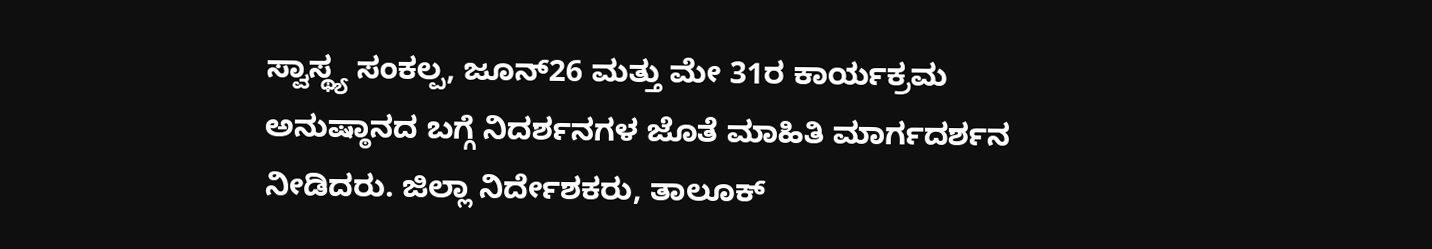ಸ್ವಾಸ್ಥ್ಯ ಸಂಕಲ್ಪ, ಜೂನ್26 ಮತ್ತು ಮೇ 31ರ ಕಾರ್ಯಕ್ರಮ ಅನುಷ್ಠಾನದ ಬಗ್ಗೆ ನಿದರ್ಶನಗಳ ಜೊತೆ ಮಾಹಿತಿ ಮಾರ್ಗದರ್ಶನ ನೀಡಿದರು. ಜಿಲ್ಲಾ ನಿರ್ದೇಶಕರು, ತಾಲೂಕ್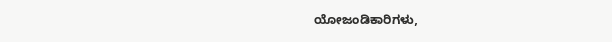ಯೋಜಂಡಿಕಾರಿಗಳು,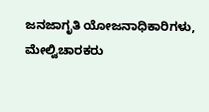ಜನಜಾಗೃತಿ ಯೋಜನಾಧಿಕಾರಿಗಳು, ಮೇಲ್ವಿಚಾರಕರು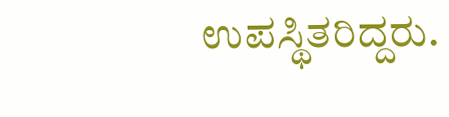ಉಪಸ್ಥಿತರಿದ್ದರು.